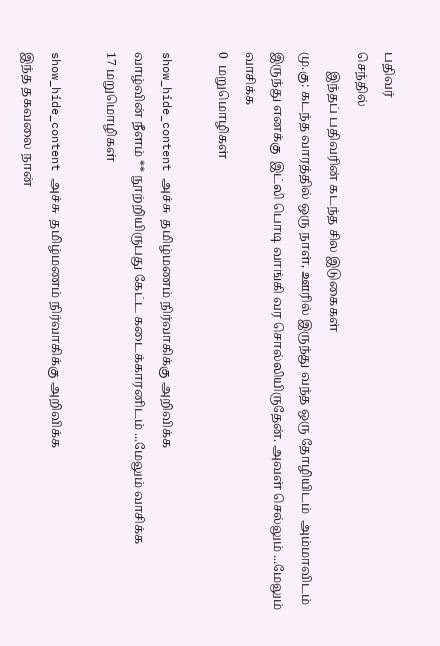பதிவர்
செந்தில்
      இந்தப் பதிவரின் கடந்த சில இடுகைகள்
மு.கு: கடந்த வாரத்தில் ஒரு நாள், ஊரில் இருந்து வந்த ஒரு தோழியிடம்  அம்மாவிடம் இருந்து எனக்கு  இட்லி பொடி வாங்கி வர சொல்லியிருதேன். அவள் செல்லும் ...மேலும் வாசிக்க
0  மறுமொழிகள்

show_hide_content அச்சு  தமிழ்மணம் நிர்வாகிக்கு அறிவிக்க
வாழ்வின் நீளம் ** நூற்றியிருபது கேட்ட கடைக்காரனிடம் ...மேலும் வாசிக்க
17 மறுமொழிகள்

show_hide_content அச்சு  தமிழ்மணம் நிர்வாகிக்கு அறிவிக்க
இந்த தகவலை நான்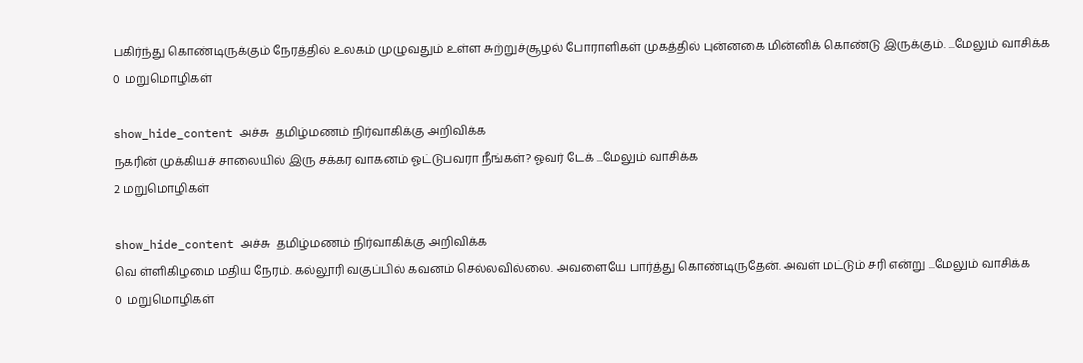பகிர்ந்து கொண்டிருக்கும் நேரத்தில் உலகம் முழுவதும் உள்ள சுற்றுச்சூழல் போராளிகள் முகத்தில் புன்னகை மின்னிக் கொண்டு இருக்கும். ...மேலும் வாசிக்க
0  மறுமொழிகள்

show_hide_content அச்சு  தமிழ்மணம் நிர்வாகிக்கு அறிவிக்க
நகரின் முக்கியச் சாலையில் இரு சக்கர வாகனம் ஓட்டுபவரா நீங்கள்? ஓவர் டேக் ...மேலும் வாசிக்க
2 மறுமொழிகள்

show_hide_content அச்சு  தமிழ்மணம் நிர்வாகிக்கு அறிவிக்க
வெ ள்ளிகிழமை மதிய நேரம். கல்லூரி வகுப்பில் கவனம் செல்லவில்லை. அவளையே பார்த்து கொண்டிருதேன். அவள் மட்டும் சரி என்று ...மேலும் வாசிக்க
0  மறுமொழிகள்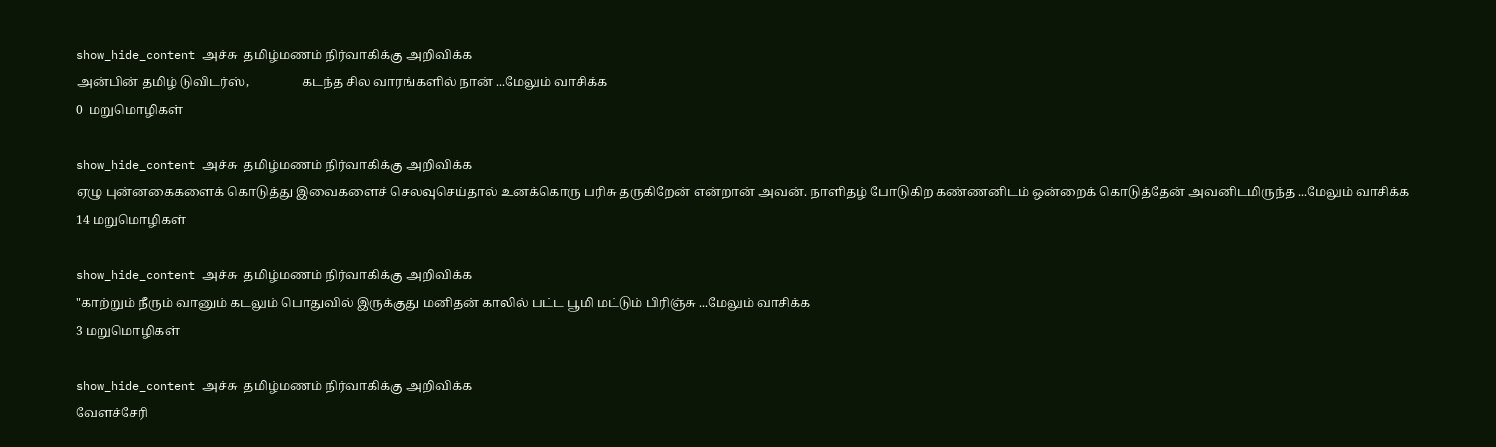show_hide_content அச்சு  தமிழ்மணம் நிர்வாகிக்கு அறிவிக்க
அன்பின் தமிழ் டுவிடர்ஸ்,                 கடந்த சில வாரங்களில் நான் ...மேலும் வாசிக்க
0  மறுமொழிகள்

show_hide_content அச்சு  தமிழ்மணம் நிர்வாகிக்கு அறிவிக்க
ஏழு புன்னகைகளைக் கொடுத்து இவைகளைச் செலவுசெய்தால் உனக்கொரு பரிசு தருகிறேன் என்றான் அவன். நாளிதழ் போடுகிற கண்ணனிடம் ஒன்றைக் கொடுத்தேன் அவனிடமிருந்த ...மேலும் வாசிக்க
14 மறுமொழிகள்

show_hide_content அச்சு  தமிழ்மணம் நிர்வாகிக்கு அறிவிக்க
"காற்றும் நீரும் வானும் கடலும் பொதுவில் இருக்குது மனிதன் காலில் பட்ட பூமி மட்டும் பிரிஞ்சு ...மேலும் வாசிக்க
3 மறுமொழிகள்

show_hide_content அச்சு  தமிழ்மணம் நிர்வாகிக்கு அறிவிக்க
வேளச்சேரி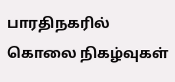பாரதிநகரில் கொலை நிகழ்வுகள்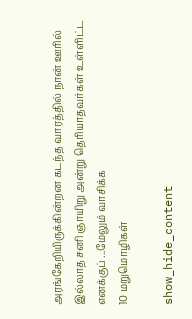அரங்கேறியிருக்கின்றன கடந்த வாரத்தில் நான் ஊரில் இல்லாத சனி ஞாயிறு அன்று தெரியாதவர்கள் உள்ளிட்ட எனக்குப் ...மேலும் வாசிக்க
10 மறுமொழிகள்

show_hide_content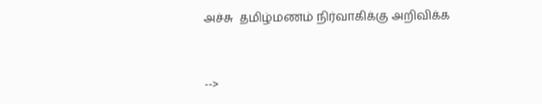அச்சு  தமிழ்மணம் நிர்வாகிக்கு அறிவிக்க


-->